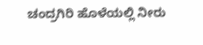ಚಂದ್ರಗಿರಿ ಹೊಳೆಯಲ್ಲಿ ನೀರು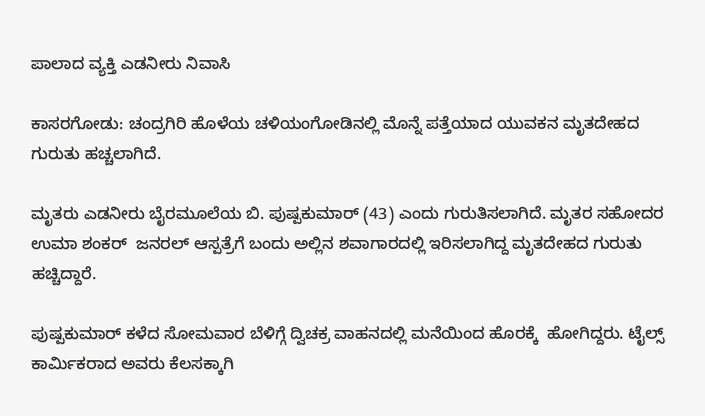ಪಾಲಾದ ವ್ಯಕ್ತಿ ಎಡನೀರು ನಿವಾಸಿ

ಕಾಸರಗೋಡು: ಚಂದ್ರಗಿರಿ ಹೊಳೆಯ ಚಳಿಯಂಗೋಡಿನಲ್ಲಿ ಮೊನ್ನೆ ಪತ್ತೆಯಾದ ಯುವಕನ ಮೃತದೇಹದ ಗುರುತು ಹಚ್ಚಲಾಗಿದೆ.

ಮೃತರು ಎಡನೀರು ಬೈರಮೂಲೆಯ ಬಿ. ಪುಷ್ಪಕುಮಾರ್ (43) ಎಂದು ಗುರುತಿಸಲಾಗಿದೆ. ಮೃತರ ಸಹೋದರ ಉಮಾ ಶಂಕರ್  ಜನರಲ್ ಆಸ್ಪತ್ರೆಗೆ ಬಂದು ಅಲ್ಲಿನ ಶವಾಗಾರದಲ್ಲಿ ಇರಿಸಲಾಗಿದ್ದ ಮೃತದೇಹದ ಗುರುತು ಹಚ್ಚಿದ್ದಾರೆ.

ಪುಷ್ಪಕುಮಾರ್ ಕಳೆದ ಸೋಮವಾರ ಬೆಳಿಗ್ಗೆ ದ್ವಿಚಕ್ರ ವಾಹನದಲ್ಲಿ ಮನೆಯಿಂದ ಹೊರಕ್ಕೆ  ಹೋಗಿದ್ದರು. ಟೈಲ್ಸ್ ಕಾರ್ಮಿಕರಾದ ಅವರು ಕೆಲಸಕ್ಕಾಗಿ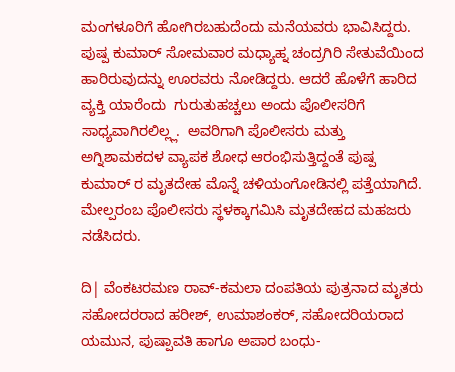ಮಂಗಳೂರಿಗೆ ಹೋಗಿರಬಹುದೆಂದು ಮನೆಯವರು ಭಾವಿಸಿದ್ದರು. ಪುಷ್ಪ ಕುಮಾರ್ ಸೋಮವಾರ ಮಧ್ಯಾಹ್ನ ಚಂದ್ರಗಿರಿ ಸೇತುವೆಯಿಂದ ಹಾರಿರುವುದನ್ನು ಊರವರು ನೋಡಿದ್ದರು. ಆದರೆ ಹೊಳೆಗೆ ಹಾರಿದ ವ್ಯಕ್ತಿ ಯಾರೆಂದು  ಗುರುತುಹಚ್ಚಲು ಅಂದು ಪೊಲೀಸರಿಗೆ ಸಾಧ್ಯವಾಗಿರಲಿಲ್ಲ್ಲ.  ಅವರಿಗಾಗಿ ಪೊಲೀಸರು ಮತ್ತು ಅಗ್ನಿಶಾಮಕದಳ ವ್ಯಾಪಕ ಶೋಧ ಆರಂಭಿಸುತ್ತಿದ್ದಂತೆ ಪುಷ್ಪ ಕುಮಾರ್ ರ ಮೃತದೇಹ ಮೊನ್ನೆ ಚಳಿಯಂಗೋಡಿನಲ್ಲಿ ಪತ್ತೆಯಾಗಿದೆ.  ಮೇಲ್ಪರಂಬ ಪೊಲೀಸರು ಸ್ಥಳಕ್ಕಾಗಮಿಸಿ ಮೃತದೇಹದ ಮಹಜರು ನಡೆಸಿದರು.

ದಿ| ವೆಂಕಟರಮಣ ರಾವ್-ಕಮಲಾ ದಂಪತಿಯ ಪುತ್ರನಾದ ಮೃತರು ಸಹೋದರರಾದ ಹರೀಶ್, ಉಮಾಶಂಕರ್, ಸಹೋದರಿಯರಾದ ಯಮುನ, ಪುಷ್ಪಾವತಿ ಹಾಗೂ ಅಪಾರ ಬಂಧು-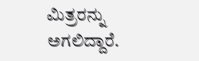ಮಿತ್ರರನ್ನು ಅಗಲಿದ್ದಾರೆ.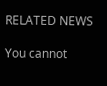RELATED NEWS

You cannot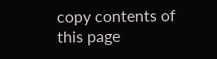copy contents of this page